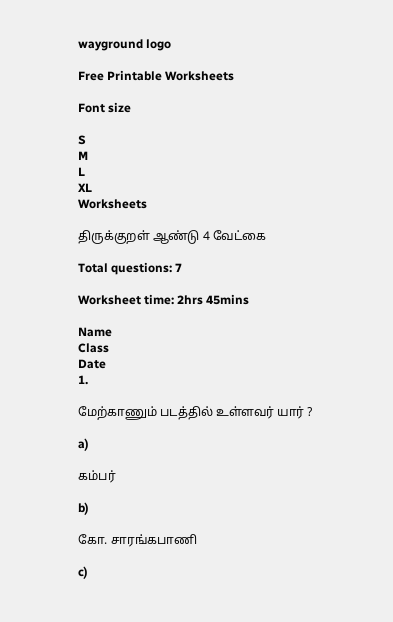wayground logo

Free Printable Worksheets

Font size

S
M
L
XL
Worksheets

திருக்குறள் ஆண்டு 4 வேட்கை

Total questions: 7

Worksheet time: 2hrs 45mins

Name
Class
Date
1.

மேற்காணும் படத்தில் உள்ளவர் யார் ?

a)

கம்பர்

b)

கோ. சாரங்கபாணி

c)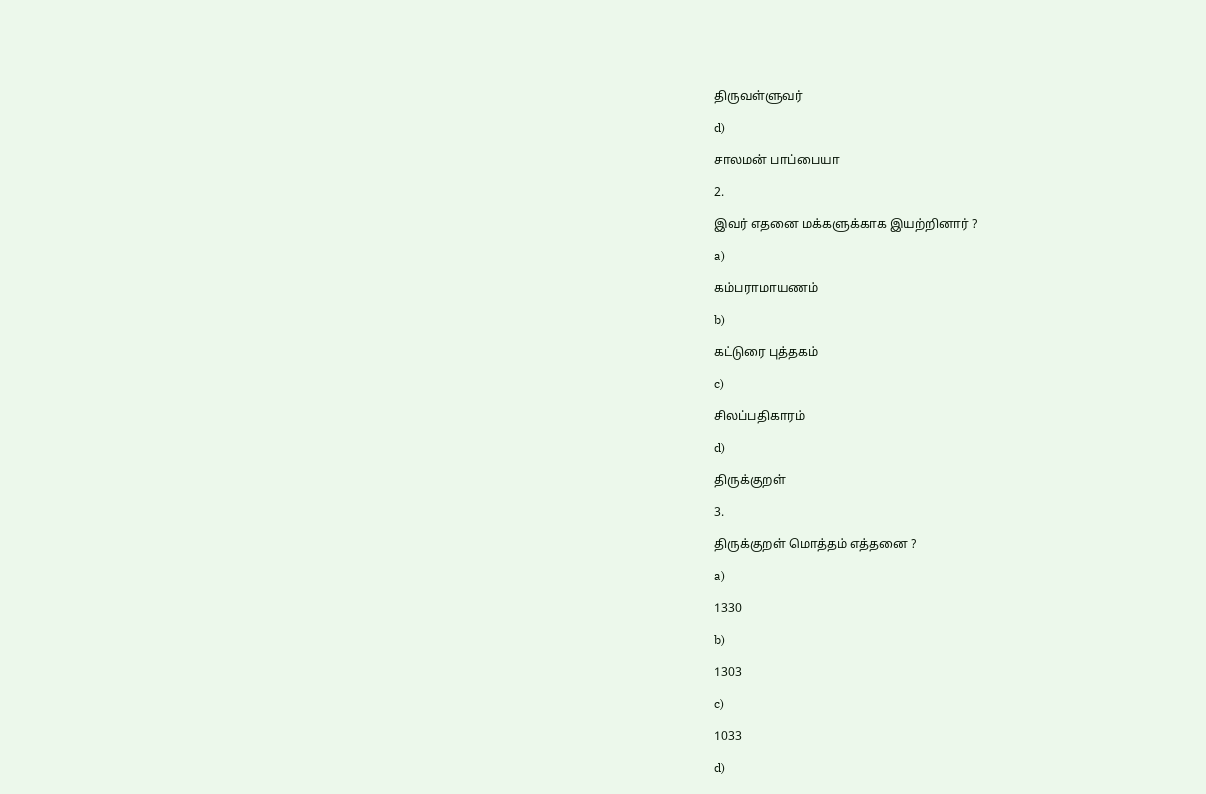திருவள்ளுவர்

d)

சாலமன் பாப்பையா

2.

இவர் எதனை மக்களுக்காக இயற்றினார் ?

a)

கம்பராமாயணம்

b)

கட்டுரை புத்தகம்

c)

சிலப்பதிகாரம்

d)

திருக்குறள்

3.

திருக்குறள் மொத்தம் எத்தனை ?

a)

1330

b)

1303

c)

1033

d)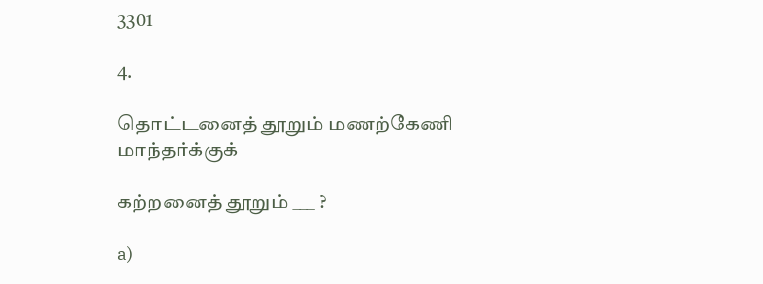3301

4.

தொட்டனைத் தூறும் மணற்கேணி மாந்தர்க்குக்

கற்றனைத் தூறும் ___ ?

a)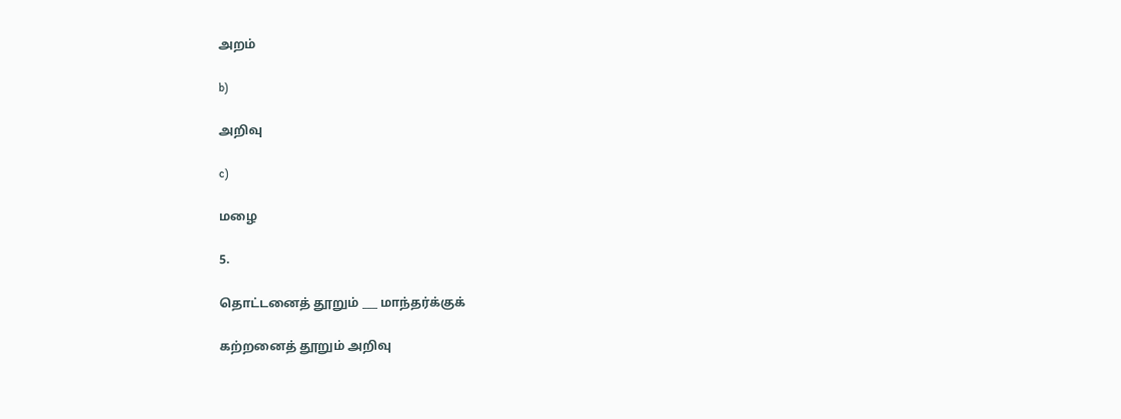அறம்

b)

அறிவு

c)

மழை

5.

தொட்டனைத் தூறும் ___ மாந்தர்க்குக்

கற்றனைத் தூறும் அறிவு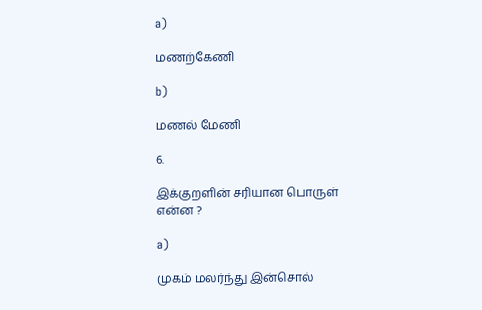a)

மணற்கேணி

b)

மணல் மேணி

6.

இக்குறளின் சரியான பொருள் என்ன ?

a)

முகம் மலர்ந்து இன்சொல்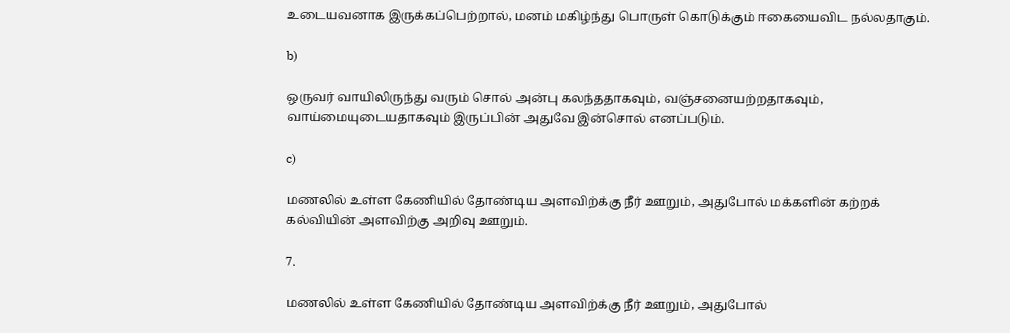உடையவனாக இருக்கப்பெற்றால், மனம் மகிழ்ந்து பொருள் கொடுக்கும் ஈகையைவிட நல்லதாகும்.

b)

ஒருவர் வாயிலிருந்து வரும் சொல் அன்பு கலந்ததாகவும், வஞ்சனையற்றதாகவும், வாய்மையுடையதாகவும் இருப்பின் அதுவே இன்சொல் எனப்படும்.

c)

மணலில் உள்ள கேணியில் தோண்டிய அளவிற்க்கு நீர் ஊறும், அதுபோல் மக்களின் கற்றக் கல்வியின் அளவிற்கு அறிவு ஊறும்.

7.

மணலில் உள்ள கேணியில் தோண்டிய அளவிற்க்கு நீர் ஊறும், அதுபோல்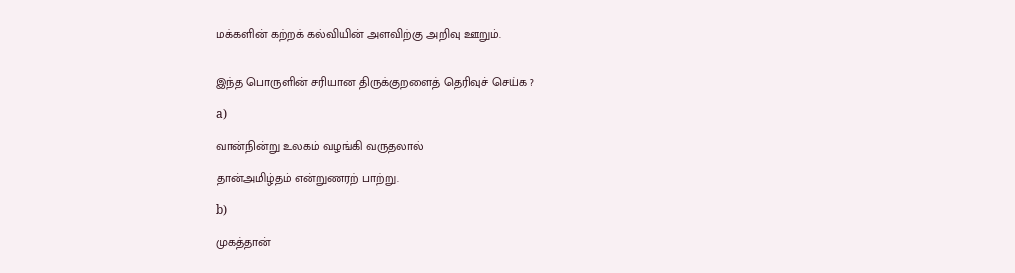மக்களின் கற்றக் கல்வியின் அளவிற்கு அறிவு ஊறும்.


இந்த பொருளின் சரியான திருக்குறளைத் தெரிவுச் செய்க ?

a)

வான்நின்று உலகம் வழங்கி வருதலால்

தான்அமிழ்தம் என்றுணரற் பாற்று.

b)

முகத்தான்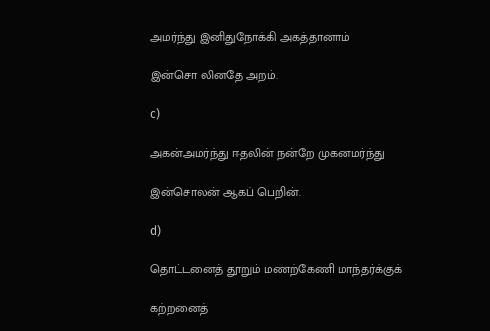அமர்ந்து இனிதுநோக்கி அகத்தானாம்

இன்சொ லினதே அறம்.

c)

அகன்அமர்ந்து ஈதலின் நன்றே முகனமர்ந்து

இன்சொலன் ஆகப் பெறின்.

d)

தொட்டனைத் தூறும் மணற்கேணி மாந்தர்க்குக்

கற்றனைத்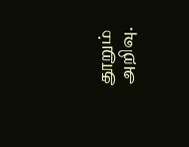தூறும் அறிவு.